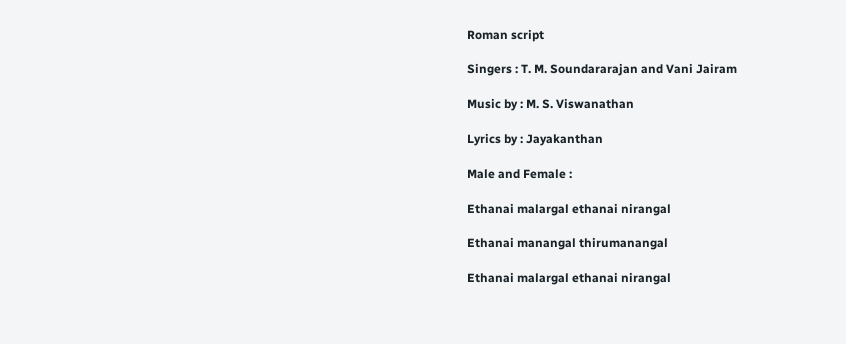Roman script

Singers : T. M. Soundararajan and Vani Jairam

Music by : M. S. Viswanathan

Lyrics by : Jayakanthan

Male and Female :

Ethanai malargal ethanai nirangal

Ethanai manangal thirumanangal

Ethanai malargal ethanai nirangal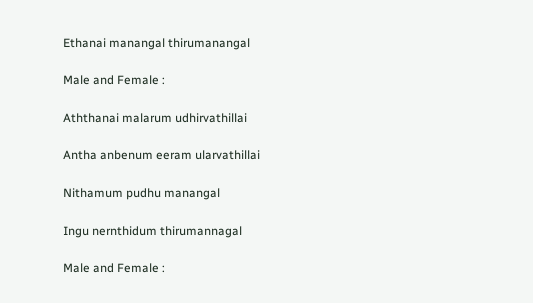Ethanai manangal thirumanangal

Male and Female :

Aththanai malarum udhirvathillai

Antha anbenum eeram ularvathillai

Nithamum pudhu manangal

Ingu nernthidum thirumannagal

Male and Female :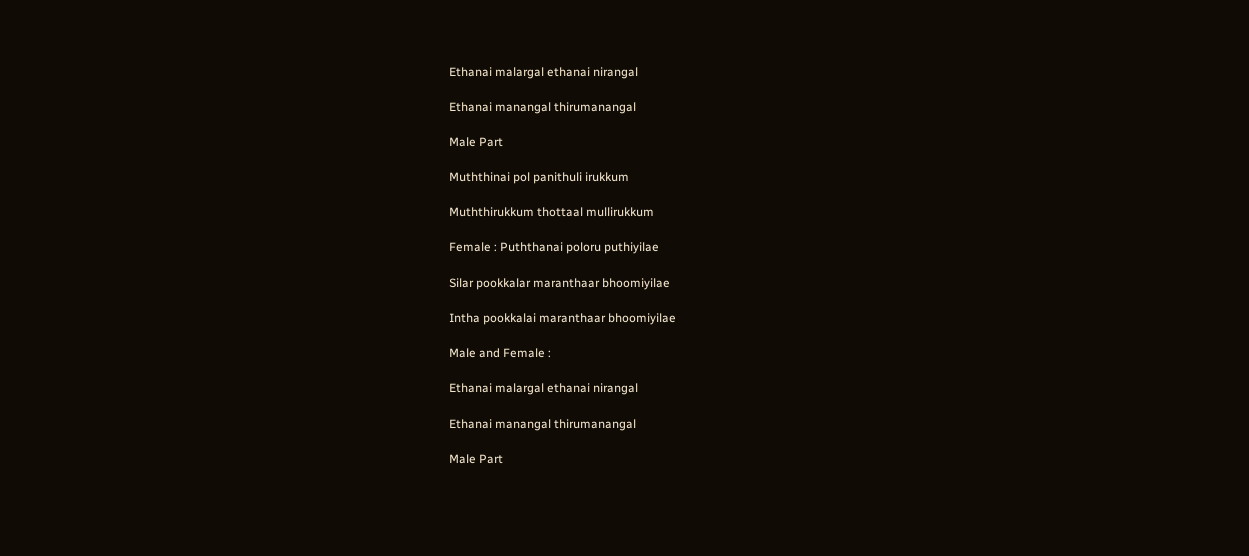Ethanai malargal ethanai nirangal

Ethanai manangal thirumanangal

Male Part

Muththinai pol panithuli irukkum

Muththirukkum thottaal mullirukkum

Female : Puththanai poloru puthiyilae

Silar pookkalar maranthaar bhoomiyilae

Intha pookkalai maranthaar bhoomiyilae

Male and Female :

Ethanai malargal ethanai nirangal

Ethanai manangal thirumanangal

Male Part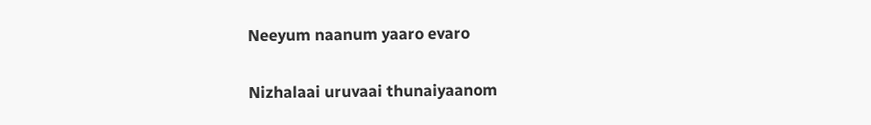Neeyum naanum yaaro evaro

Nizhalaai uruvaai thunaiyaanom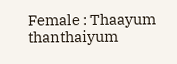Female : Thaayum thanthaiyum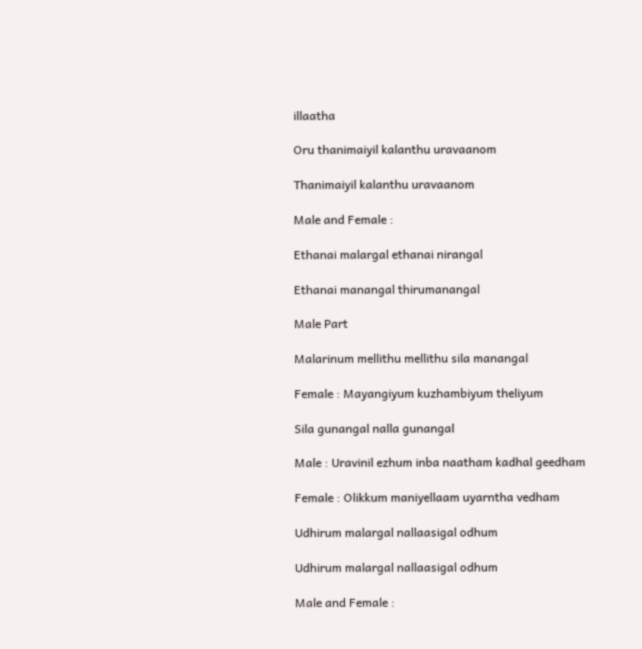illaatha

Oru thanimaiyil kalanthu uravaanom

Thanimaiyil kalanthu uravaanom

Male and Female :

Ethanai malargal ethanai nirangal

Ethanai manangal thirumanangal

Male Part

Malarinum mellithu mellithu sila manangal

Female : Mayangiyum kuzhambiyum theliyum

Sila gunangal nalla gunangal

Male : Uravinil ezhum inba naatham kadhal geedham

Female : Olikkum maniyellaam uyarntha vedham

Udhirum malargal nallaasigal odhum

Udhirum malargal nallaasigal odhum

Male and Female :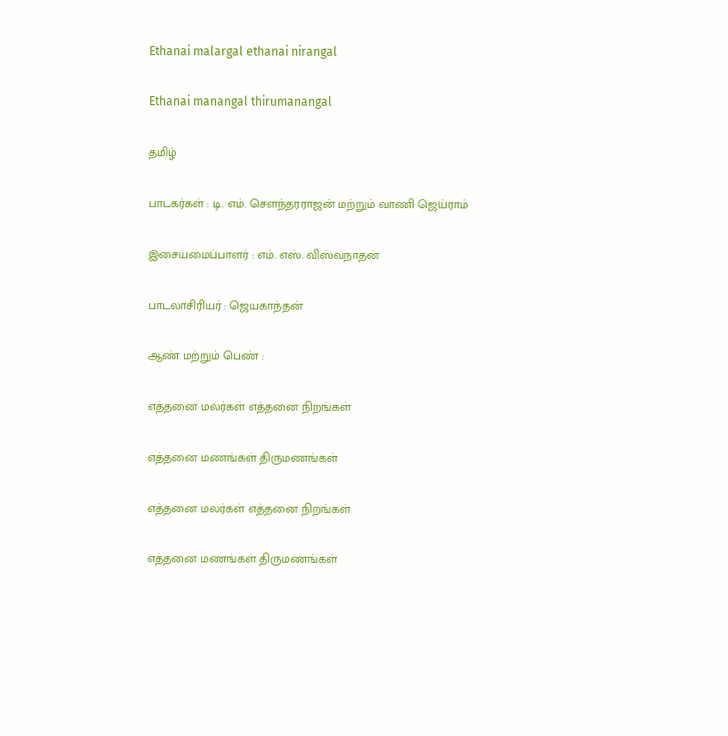Ethanai malargal ethanai nirangal

Ethanai manangal thirumanangal

தமிழ்

பாடகர்கள் : டி. எம். சௌந்தரராஜன் மற்றும் வாணி ஜெய்ராம்

இசையமைப்பாளர் : எம். எஸ். விஸ்வநாதன்

பாடலாசிரியர் : ஜெயகாந்தன்

ஆண் மற்றும் பெண் :

எத்தனை மலர்கள் எத்தனை நிறங்கள்

எத்தனை மணங்கள் திருமணங்கள்

எத்தனை மலர்கள் எத்தனை நிறங்கள்

எத்தனை மணங்கள் திருமணங்கள்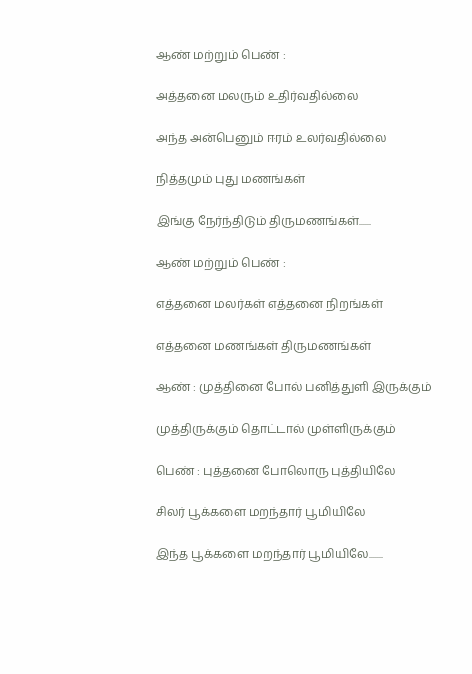ஆண் மற்றும் பெண் :

அத்தனை மலரும் உதிர்வதில்லை

அந்த அன்பெனும் ஈரம் உலர்வதில்லை

நித்தமும் புது மணங்கள்

இங்கு நேர்ந்திடும் திருமணங்கள்......

ஆண் மற்றும் பெண் :

எத்தனை மலர்கள் எத்தனை நிறங்கள்

எத்தனை மணங்கள் திருமணங்கள்

ஆண் : முத்தினை போல் பனித்துளி இருக்கும்

முத்திருக்கும் தொட்டால் முள்ளிருக்கும்

பெண் : புத்தனை போலொரு புத்தியிலே

சிலர் பூக்களை மறந்தார் பூமியிலே

இந்த பூக்களை மறந்தார் பூமியிலே.......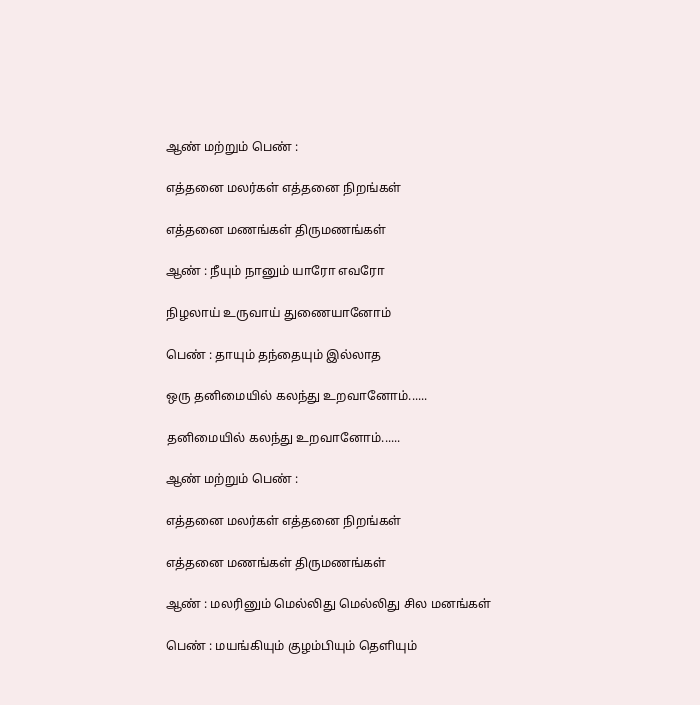ஆண் மற்றும் பெண் :

எத்தனை மலர்கள் எத்தனை நிறங்கள்

எத்தனை மணங்கள் திருமணங்கள்

ஆண் : நீயும் நானும் யாரோ எவரோ

நிழலாய் உருவாய் துணையானோம்

பெண் : தாயும் தந்தையும் இல்லாத

ஒரு தனிமையில் கலந்து உறவானோம்......

தனிமையில் கலந்து உறவானோம்......

ஆண் மற்றும் பெண் :

எத்தனை மலர்கள் எத்தனை நிறங்கள்

எத்தனை மணங்கள் திருமணங்கள்

ஆண் : மலரினும் மெல்லிது மெல்லிது சில மனங்கள்

பெண் : மயங்கியும் குழம்பியும் தெளியும்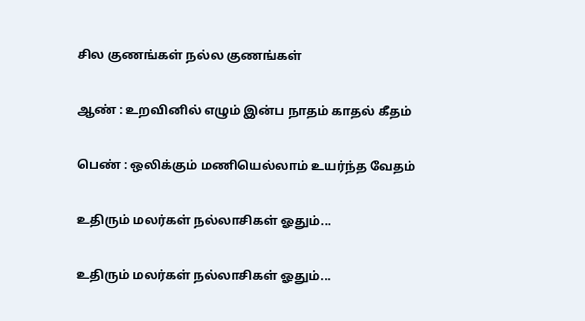சில குணங்கள் நல்ல குணங்கள்

ஆண் : உறவினில் எழும் இன்ப நாதம் காதல் கீதம்

பெண் : ஒலிக்கும் மணியெல்லாம் உயர்ந்த வேதம்

உதிரும் மலர்கள் நல்லாசிகள் ஓதும்...

உதிரும் மலர்கள் நல்லாசிகள் ஓதும்...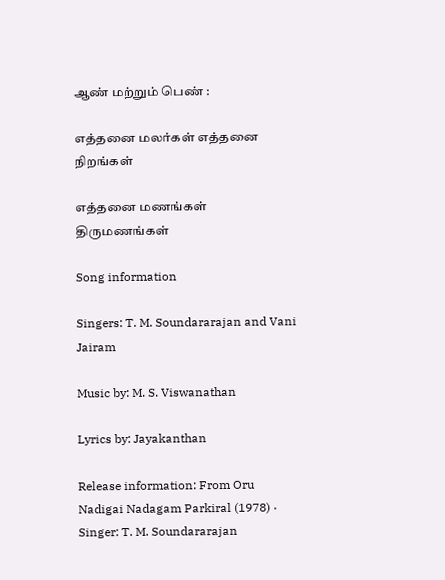ஆண் மற்றும் பெண் :

எத்தனை மலர்கள் எத்தனை நிறங்கள்

எத்தனை மணங்கள் திருமணங்கள்

Song information

Singers: T. M. Soundararajan and Vani Jairam

Music by: M. S. Viswanathan

Lyrics by: Jayakanthan

Release information: From Oru Nadigai Nadagam Parkiral (1978) · Singer: T. M. Soundararajan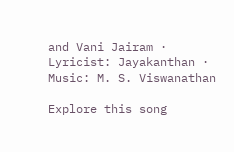and Vani Jairam · Lyricist: Jayakanthan · Music: M. S. Viswanathan

Explore this song